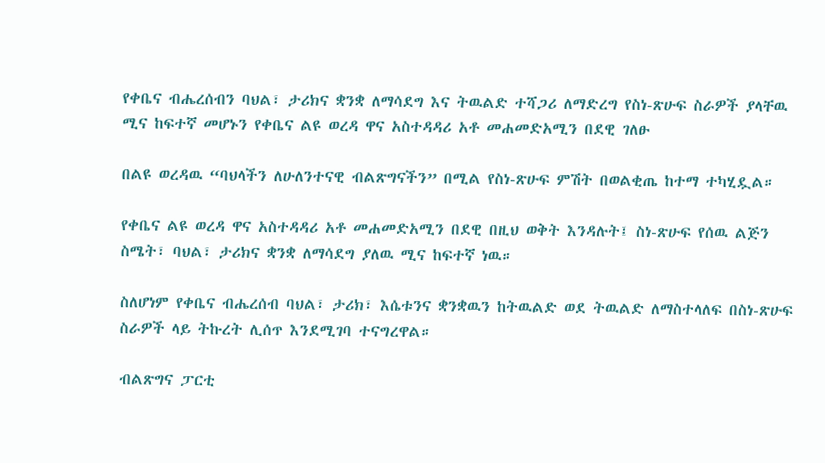የቀቤና ብሔረሰብን ባህል፣ ታሪክና ቋንቋ ለማሳደግ እና ትዉልድ ተሻጋሪ ለማድረግ የስነ-ጽሁፍ ስራዎች ያላቸዉ ሚና ከፍተኛ መሆኑን የቀቤና ልዩ ወረዳ ዋና አስተዳዳሪ አቶ መሐመድአሚን በደዊ ገለፁ

በልዩ ወረዳዉ “ባህላችን ለሁለንተናዊ ብልጽግናችን” በሚል የስነ-ጽሁፍ ምሽት በወልቂጤ ከተማ ተካሂዷል።

የቀቤና ልዩ ወረዳ ዋና አስተዳዳሪ አቶ መሐመድአሚን በደዊ በዚህ ወቅት እንዳሉት፤ ስነ-ጽሁፍ የሰዉ ልጅን ስሜት፣ ባህል፣ ታሪክና ቋንቋ ለማሳደግ ያለዉ ሚና ከፍተኛ ነዉ።

ስለሆነም የቀቤና ብሔረሰብ ባህል፣ ታሪክ፣ እሴቱንና ቋንቋዉን ከትዉልድ ወደ ትዉልድ ለማስተላለፍ በስነ-ጽሁፍ ስራዎች ላይ ትኩረት ሊሰጥ እንደሚገባ ተናግረዋል።

ብልጽግና ፓርቲ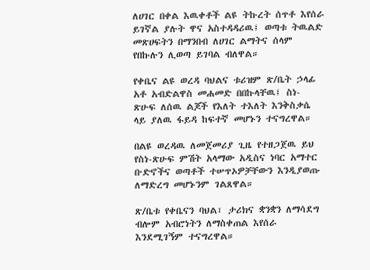ለሀገር በቀል እዉቀቶች ልዩ ትኩረት ሰጥቶ እየሰራ ይገኛል ያሉት ዋና አስተዳዳሪዉ፤ ወጣቱ ትዉልድ መጽሀፍትን በማንበብ ለሀገር ልማትና ሰላም የበኩሉን ሊወጣ ይገባል ብለዋል።

የቀቤና ልዩ ወረዳ ባህልና ቱሪዝም ጽ/ቤት ኃላፊ አቶ አብድልዋስ መሐመድ በበኩላቸዉ፤ ስነ- ጽሁፍ ለሰዉ ልጆች የእለት ተእለት እንቅስቃሴ ላይ ያለዉ ፋይዳ ከፍተኛ መሆኑን ተናግረዋል።

በልዩ ወረዳዉ ለመጀመሪያ ጊዜ የተዘጋጀዉ ይህ የስነ-ጽሁፍ ምሽት አላማው አዲስና ነባር አማተር ቡድኖችና ወጣቶች ተሠጥኦዎቻቸውን እንዲያወጡ ለማድረግ መሆኑንም ገልጸዋል።

ጽ/ቤቱ የቀቤናን ባህል፣ ታሪክና ቋንቋን ለማሳደግ ብሎም አብሮነትን ለማስቀጠል እየሰራ እንደሚገኝም ተናግረዋል።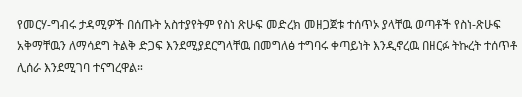የመርሃ-ግብሩ ታዳሚዎች በሰጡት አስተያየትም የስነ ጽሁፍ መድረክ መዘጋጀቱ ተሰጥኦ ያላቸዉ ወጣቶች የስነ-ጽሁፍ አቅማቸዉን ለማሳደግ ትልቅ ድጋፍ እንደሚያደርግላቸዉ በመግለፅ ተግባሩ ቀጣይነት እንዲኖረዉ በዘርፉ ትኩረት ተሰጥቶ ሊሰራ እንደሚገባ ተናግረዋል።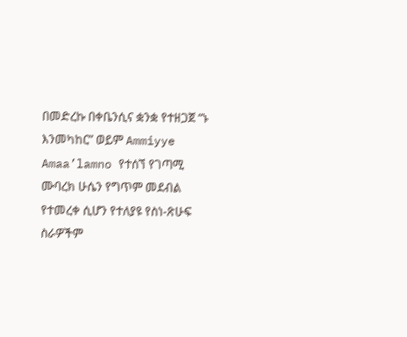በመድረኩ በቀቤንሲና ቋንቋ የተዘጋጀ “ኑ እንመካከር” ወይም Ammiyye Amaa’lamno የተሰኘ የገጣሚ ሙባረክ ሁሴን የግጥም መደብል የተመረቀ ሲሆን የተለያዩ የስነ-ጽሁፍ ስራዎችም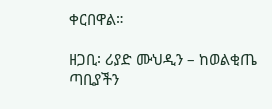ቀርበዋል።

ዘጋቢ፡ ሪያድ ሙህዲን – ከወልቂጤ ጣቢያችን